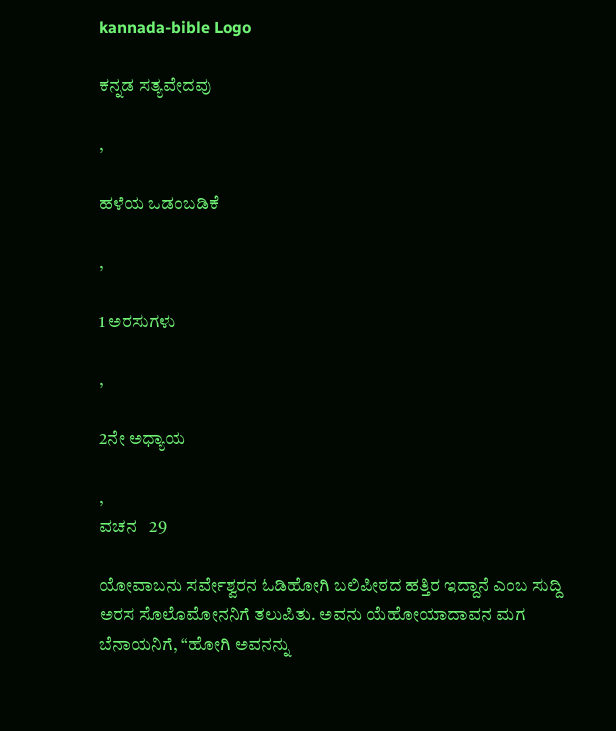kannada-bible Logo

ಕನ್ನಡ ಸತ್ಯವೇದವು

,

ಹಳೆಯ ಒಡಂಬಡಿಕೆ

,

1 ಅರಸುಗಳು

,

2ನೇ ಅಧ್ಯಾಯ

,
ವಚನ   29

ಯೋವಾಬನು ಸರ್ವೇಶ್ವರನ ಓಡಿಹೋಗಿ ಬಲಿಪೀಠದ ಹತ್ತಿರ ಇದ್ದಾನೆ ಎಂಬ ಸುದ್ದಿ ಅರಸ ಸೊಲೊಮೋನನಿಗೆ ತಲುಪಿತು. ಅವನು ಯೆಹೋಯಾದಾವನ ಮಗ ಬೆನಾಯನಿಗೆ, “ಹೋಗಿ ಅವನನ್ನು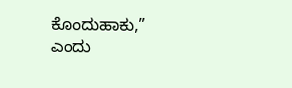ಕೊಂದುಹಾಕು,” ಎಂದು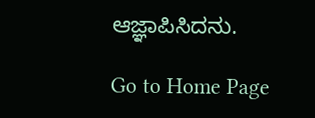ಆಜ್ಞಾಪಿಸಿದನು.

Go to Home Page